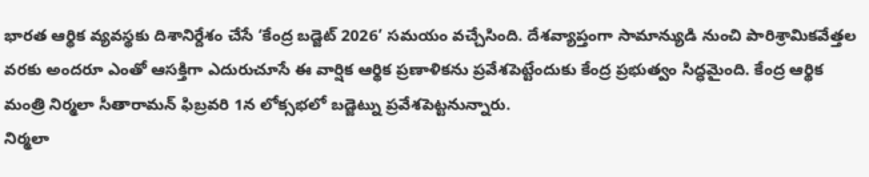భారత ఆర్థిక వ్యవస్థకు దిశానిర్దేశం చేసే ‘కేంద్ర బడ్జెట్ 2026’ సమయం వచ్చేసింది. దేశవ్యాప్తంగా సామాన్యుడి నుంచి పారిశ్రామికవేత్తల వరకు అందరూ ఎంతో ఆసక్తిగా ఎదురుచూసే ఈ వార్షిక ఆర్థిక ప్రణాళికను ప్రవేశపెట్టేందుకు కేంద్ర ప్రభుత్వం సిద్ధమైంది. కేంద్ర ఆర్థిక మంత్రి నిర్మలా సీతారామన్ ఫిబ్రవరి 1న లోక్సభలో బడ్జెట్ను ప్రవేశపెట్టనున్నారు.
నిర్మలా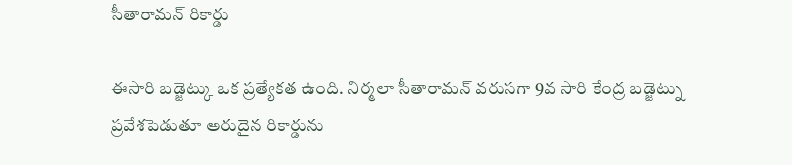సీతారామన్ రికార్డు

ఈసారి బడ్జెట్కు ఒక ప్రత్యేకత ఉంది. నిర్మలా సీతారామన్ వరుసగా 9వ సారి కేంద్ర బడ్జెట్ను ప్రవేశపెడుతూ అరుదైన రికార్డును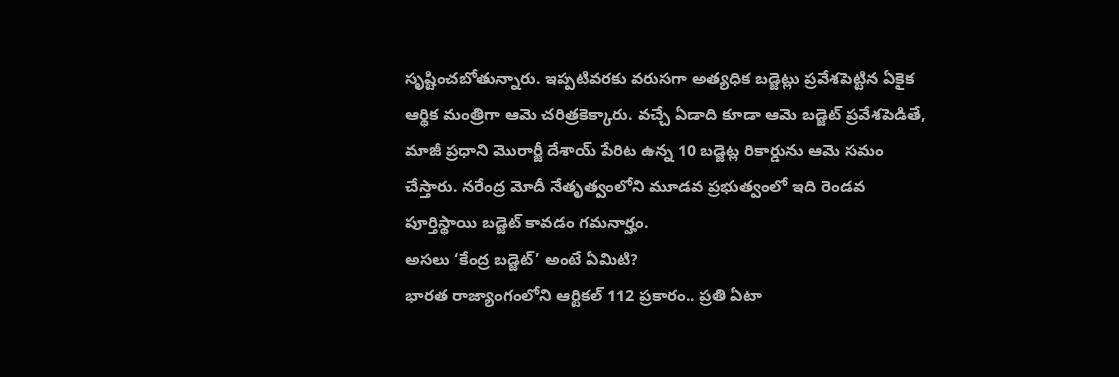సృష్టించబోతున్నారు. ఇప్పటివరకు వరుసగా అత్యధిక బడ్జెట్లు ప్రవేశపెట్టిన ఏకైక ఆర్థిక మంత్రిగా ఆమె చరిత్రకెక్కారు. వచ్చే ఏడాది కూడా ఆమె బడ్జెట్ ప్రవేశపెడితే, మాజీ ప్రధాని మొరార్జీ దేశాయ్ పేరిట ఉన్న 10 బడ్జెట్ల రికార్డును ఆమె సమం చేస్తారు. నరేంద్ర మోదీ నేతృత్వంలోని మూడవ ప్రభుత్వంలో ఇది రెండవ పూర్తిస్థాయి బడ్జెట్ కావడం గమనార్హం.
అసలు ‘కేంద్ర బడ్జెట్’ అంటే ఏమిటి?
భారత రాజ్యాంగంలోని ఆర్టికల్ 112 ప్రకారం.. ప్రతి ఏటా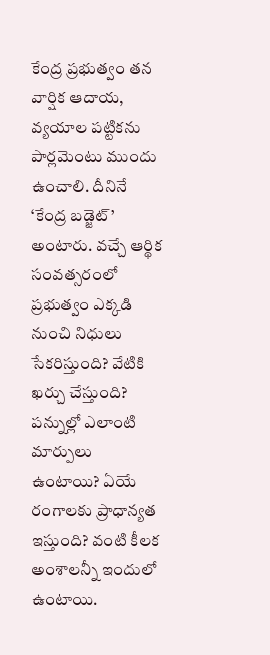కేంద్ర ప్రభుత్వం తన వార్షిక ఆదాయ, వ్యయాల పట్టికను పార్లమెంటు ముందు ఉంచాలి. దీనినే ‘కేంద్ర బడ్జెట్’ అంటారు. వచ్చే ఆర్థిక సంవత్సరంలో ప్రభుత్వం ఎక్కడి నుంచి నిధులు సేకరిస్తుంది? వేటికి ఖర్చు చేస్తుంది? పన్నుల్లో ఎలాంటి మార్పులు ఉంటాయి? ఏయే రంగాలకు ప్రాధాన్యత ఇస్తుంది? వంటి కీలక అంశాలన్నీ ఇందులో ఉంటాయి.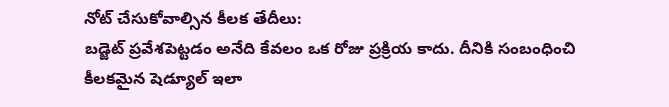నోట్ చేసుకోవాల్సిన కీలక తేదీలు:
బడ్జెట్ ప్రవేశపెట్టడం అనేది కేవలం ఒక రోజు ప్రక్రియ కాదు. దీనికి సంబంధించి కీలకమైన షెడ్యూల్ ఇలా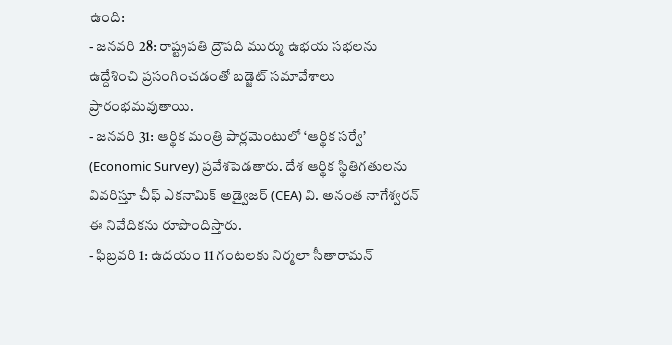ఉంది:
- జనవరి 28: రాష్ట్రపతి ద్రౌపది ముర్ము ఉభయ సభలను ఉద్దేశించి ప్రసంగించడంతో బడ్జెట్ సమావేశాలు ప్రారంభమవుతాయి.
- జనవరి 31: ఆర్థిక మంత్రి పార్లమెంటులో ‘ఆర్థిక సర్వే’ (Economic Survey) ప్రవేశపెడతారు. దేశ ఆర్థిక స్థితిగతులను వివరిస్తూ చీఫ్ ఎకనామిక్ అడ్వైజర్ (CEA) వి. అనంత నాగేశ్వరన్ ఈ నివేదికను రూపొందిస్తారు.
- ఫిబ్రవరి 1: ఉదయం 11 గంటలకు నిర్మలా సీతారామన్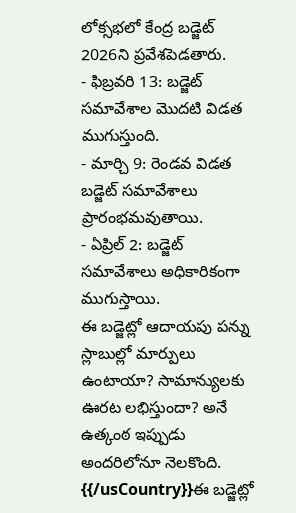లోక్సభలో కేంద్ర బడ్జెట్ 2026ని ప్రవేశపెడతారు.
- ఫిబ్రవరి 13: బడ్జెట్ సమావేశాల మొదటి విడత ముగుస్తుంది.
- మార్చి 9: రెండవ విడత బడ్జెట్ సమావేశాలు ప్రారంభమవుతాయి.
- ఏప్రిల్ 2: బడ్జెట్ సమావేశాలు అధికారికంగా ముగుస్తాయి.
ఈ బడ్జెట్లో ఆదాయపు పన్ను స్లాబుల్లో మార్పులు ఉంటాయా? సామాన్యులకు ఊరట లభిస్తుందా? అనే ఉత్కంఠ ఇప్పుడు అందరిలోనూ నెలకొంది.
{{/usCountry}}ఈ బడ్జెట్లో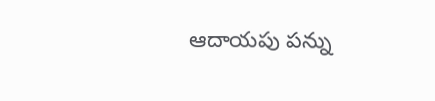ఆదాయపు పన్ను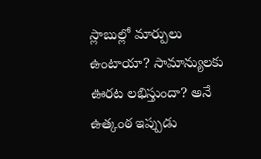స్లాబుల్లో మార్పులు ఉంటాయా? సామాన్యులకు ఊరట లభిస్తుందా? అనే ఉత్కంఠ ఇప్పుడు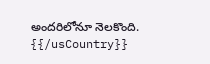అందరిలోనూ నెలకొంది.
{{/usCountry}}